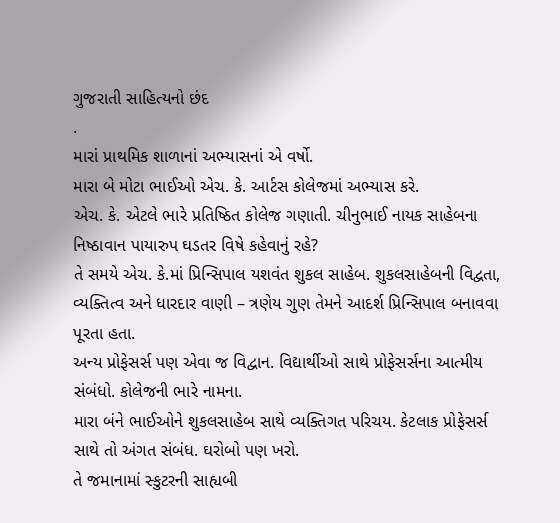ગુજરાતી સાહિત્યનો છંદ
.
મારાં પ્રાથમિક શાળાનાં અભ્યાસનાં એ વર્ષો.
મારા બે મોટા ભાઈઓ એચ. કે. આર્ટસ કોલેજમાં અભ્યાસ કરે.
એચ. કે. એટલે ભારે પ્રતિષ્ઠિત કોલેજ ગણાતી. ચીનુભાઈ નાયક સાહેબના નિષ્ઠાવાન પાયારુપ ઘડતર વિષે કહેવાનું રહે?
તે સમયે એચ. કે.માં પ્રિન્સિપાલ યશવંત શુકલ સાહેબ. શુકલસાહેબની વિદ્વતા, વ્યક્તિત્વ અને ધારદાર વાણી – ત્રણેય ગુણ તેમને આદર્શ પ્રિન્સિપાલ બનાવવા પૂરતા હતા.
અન્ય પ્રોફેસર્સ પણ એવા જ વિદ્વાન. વિદ્યાર્થીઓ સાથે પ્રોફેસર્સના આત્મીય સંબંધો. કોલેજની ભારે નામના.
મારા બંને ભાઈઓને શુકલસાહેબ સાથે વ્યક્તિગત પરિચય. કેટલાક પ્રોફેસર્સ સાથે તો અંગત સંબંધ. ઘરોબો પણ ખરો.
તે જમાનામાં સ્કુટરની સાહ્યબી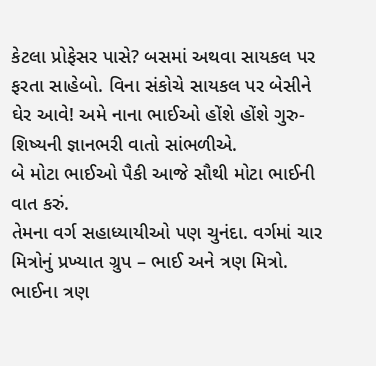કેટલા પ્રોફેસર પાસે? બસમાં અથવા સાયકલ પર ફરતા સાહેબો. વિના સંકોચે સાયકલ પર બેસીને ઘેર આવે! અમે નાના ભાઈઓ હોંશે હોંશે ગુરુ-શિષ્યની જ્ઞાનભરી વાતો સાંભળીએ.
બે મોટા ભાઈઓ પૈકી આજે સૌથી મોટા ભાઈની વાત કરું.
તેમના વર્ગ સહાધ્યાયીઓ પણ ચુનંદા. વર્ગમાં ચાર મિત્રોનું પ્રખ્યાત ગ્રુપ – ભાઈ અને ત્રણ મિત્રો.
ભાઈના ત્રણ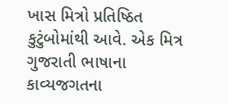ખાસ મિત્રો પ્રતિષ્ઠિત કુટુંબોમાંથી આવે. એક મિત્ર ગુજરાતી ભાષાના કાવ્યજગતના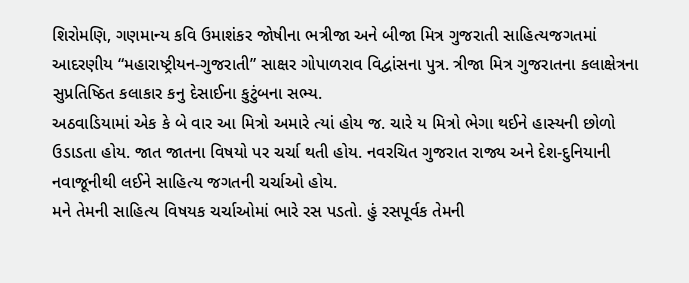શિરોમણિ, ગણમાન્ય કવિ ઉમાશંકર જોષીના ભત્રીજા અને બીજા મિત્ર ગુજરાતી સાહિત્યજગતમાં આદરણીય “મહારાષ્ટ્રીયન-ગુજરાતી” સાક્ષર ગોપાળરાવ વિદ્વાંસના પુત્ર. ત્રીજા મિત્ર ગુજરાતના કલાક્ષેત્રના સુપ્રતિષ્ઠિત કલાકાર કનુ દેસાઈના કુટુંબના સભ્ય.
અઠવાડિયામાં એક કે બે વાર આ મિત્રો અમારે ત્યાં હોય જ. ચારે ય મિત્રો ભેગા થઈને હાસ્યની છોળો ઉડાડતા હોય. જાત જાતના વિષયો પર ચર્ચા થતી હોય. નવરચિત ગુજરાત રાજ્ય અને દેશ-દુનિયાની નવાજૂનીથી લઈને સાહિત્ય જગતની ચર્ચાઓ હોય.
મને તેમની સાહિત્ય વિષયક ચર્ચાઓમાં ભારે રસ પડતો. હું રસપૂર્વક તેમની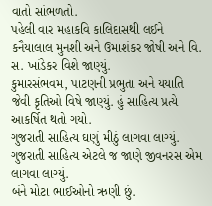વાતો સાંભળતો.
પહેલી વાર મહાકવિ કાલિદાસથી લઈને કનૈયાલાલ મુનશી અને ઉમાશંકર જોષી અને વિ. સ. ખાંડેકર વિશે જાણ્યું.
કુમારસંભવમ, પાટણની પ્રભુતા અને યયાતિ જેવી કૃતિઓ વિષે જાણ્યું. હું સાહિત્ય પ્રત્યે આકર્ષિત થતો ગયો.
ગુજરાતી સાહિત્ય ઘણું મીઠું લાગવા લાગ્યું. ગુજરાતી સાહિત્ય એટલે જ જાણે જીવનરસ એમ લાગવા લાગ્યું.
બંને મોટા ભાઈઓનો ઋણી છું.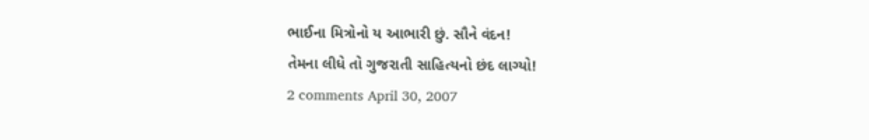ભાઈના મિત્રોનો ય આભારી છું. સૌને વંદન!
તેમના લીધે તો ગુજરાતી સાહિત્યનો છંદ લાગ્યો!
2 comments April 30, 2007